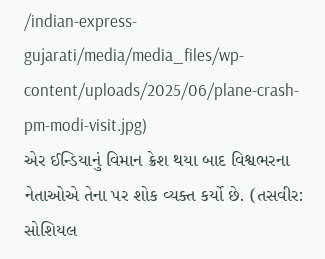/indian-express-gujarati/media/media_files/wp-content/uploads/2025/06/plane-crash-pm-modi-visit.jpg)
એર ઈન્ડિયાનું વિમાન ક્રેશ થયા બાદ વિશ્વભરના નેતાઓએ તેના પર શોક વ્યક્ત કર્યો છે. (તસવીર: સોશિયલ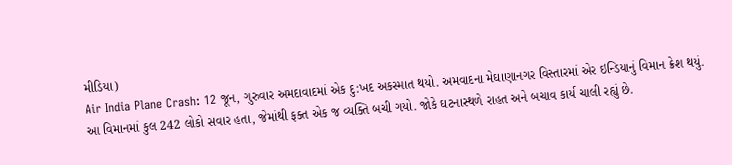મીડિયા)
Air India Plane Crash: 12 જૂન, ગુરુવાર અમદાવાદમાં એક દુ:ખદ અકસ્માત થયો. અમવાદના મેઘાણાનગર વિસ્તારમાં એર ઇન્ડિયાનું વિમાન ક્રેશ થયું. આ વિમાનમાં કુલ 242 લોકો સવાર હતા, જેમાંથી ફક્ત એક જ વ્યક્તિ બચી ગયો. જોકે ઘટનાસ્થળે રાહત અને બચાવ કાર્ય ચાલી રહ્યું છે.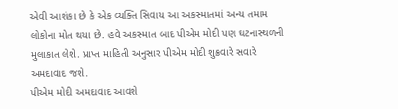એવી આશંકા છે કે એક વ્યક્તિ સિવાય આ અકસ્માતમાં અન્ય તમામ લોકોના મોત થયા છે. હવે અકસ્માત બાદ પીએમ મોદી પણ ઘટનાસ્થળની મુલાકાત લેશે. પ્રાપ્ત માહિતી અનુસાર પીએમ મોદી શુક્રવારે સવારે અમદાવાદ જશે.
પીએમ મોદી અમદાવાદ આવશે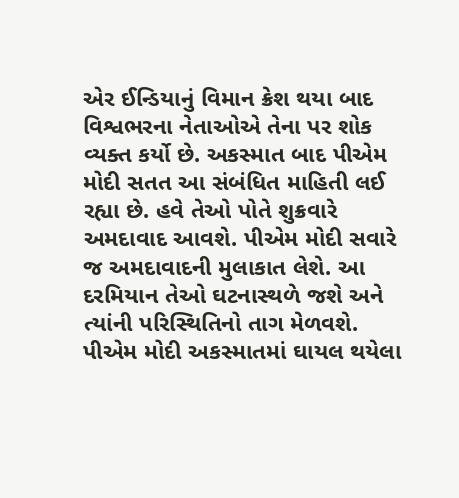એર ઈન્ડિયાનું વિમાન ક્રેશ થયા બાદ વિશ્વભરના નેતાઓએ તેના પર શોક વ્યક્ત કર્યો છે. અકસ્માત બાદ પીએમ મોદી સતત આ સંબંધિત માહિતી લઈ રહ્યા છે. હવે તેઓ પોતે શુક્રવારે અમદાવાદ આવશે. પીએમ મોદી સવારે જ અમદાવાદની મુલાકાત લેશે. આ દરમિયાન તેઓ ઘટનાસ્થળે જશે અને ત્યાંની પરિસ્થિતિનો તાગ મેળવશે. પીએમ મોદી અકસ્માતમાં ઘાયલ થયેલા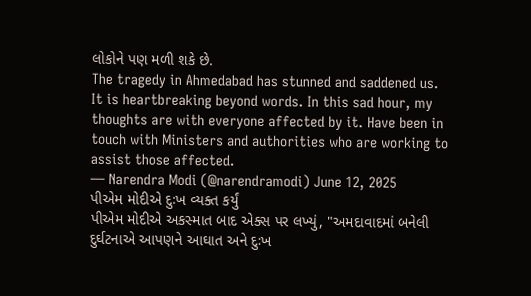લોકોને પણ મળી શકે છે.
The tragedy in Ahmedabad has stunned and saddened us. It is heartbreaking beyond words. In this sad hour, my thoughts are with everyone affected by it. Have been in touch with Ministers and authorities who are working to assist those affected.
— Narendra Modi (@narendramodi) June 12, 2025
પીએમ મોદીએ દુઃખ વ્યક્ત કર્યું
પીએમ મોદીએ અકસ્માત બાદ એક્સ પર લખ્યું, "અમદાવાદમાં બનેલી દુર્ઘટનાએ આપણને આઘાત અને દુઃખ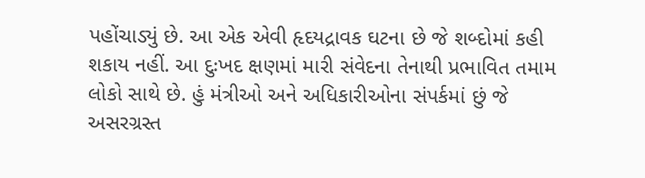પહોંચાડ્યું છે. આ એક એવી હૃદયદ્રાવક ઘટના છે જે શબ્દોમાં કહી શકાય નહીં. આ દુઃખદ ક્ષણમાં મારી સંવેદના તેનાથી પ્રભાવિત તમામ લોકો સાથે છે. હું મંત્રીઓ અને અધિકારીઓના સંપર્કમાં છું જે અસરગ્રસ્ત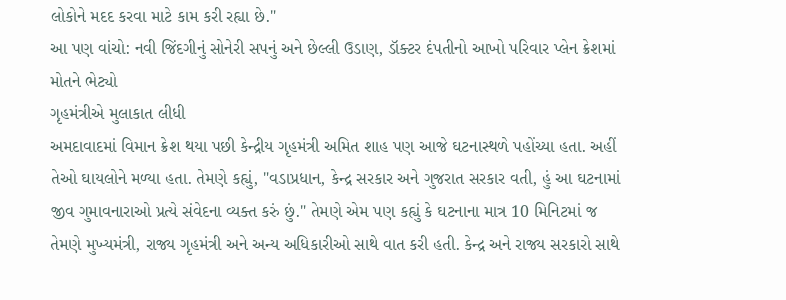લોકોને મદદ કરવા માટે કામ કરી રહ્યા છે."
આ પણ વાંચો: નવી જિંદગીનું સોનેરી સપનું અને છેલ્લી ઉડાણ, ડૉક્ટર દંપતીનો આખો પરિવાર પ્લેન ક્રેશમાં મોતને ભેટ્યો
ગૃહમંત્રીએ મુલાકાત લીધી
અમદાવાદમાં વિમાન ક્રેશ થયા પછી કેન્દ્રીય ગૃહમંત્રી અમિત શાહ પણ આજે ઘટનાસ્થળે પહોંચ્યા હતા. અહીં તેઓ ઘાયલોને મળ્યા હતા. તેમણે કહ્યું, "વડાપ્રધાન, કેન્દ્ર સરકાર અને ગુજરાત સરકાર વતી, હું આ ઘટનામાં જીવ ગુમાવનારાઓ પ્રત્યે સંવેદના વ્યક્ત કરું છું." તેમણે એમ પણ કહ્યું કે ઘટનાના માત્ર 10 મિનિટમાં જ તેમણે મુખ્યમંત્રી, રાજ્ય ગૃહમંત્રી અને અન્ય અધિકારીઓ સાથે વાત કરી હતી. કેન્દ્ર અને રાજ્ય સરકારો સાથે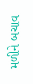મળીને બચાવ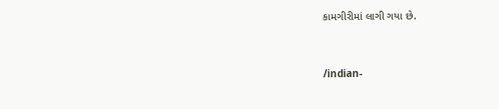કામગીરીમાં લાગી ગયા છે.


/indian-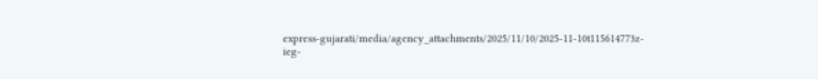express-gujarati/media/agency_attachments/2025/11/10/2025-11-10t115614773z-ieg-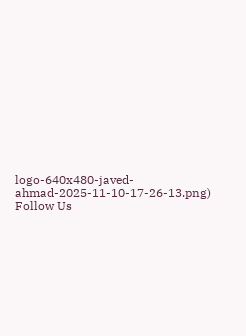logo-640x480-javed-ahmad-2025-11-10-17-26-13.png)
Follow Us